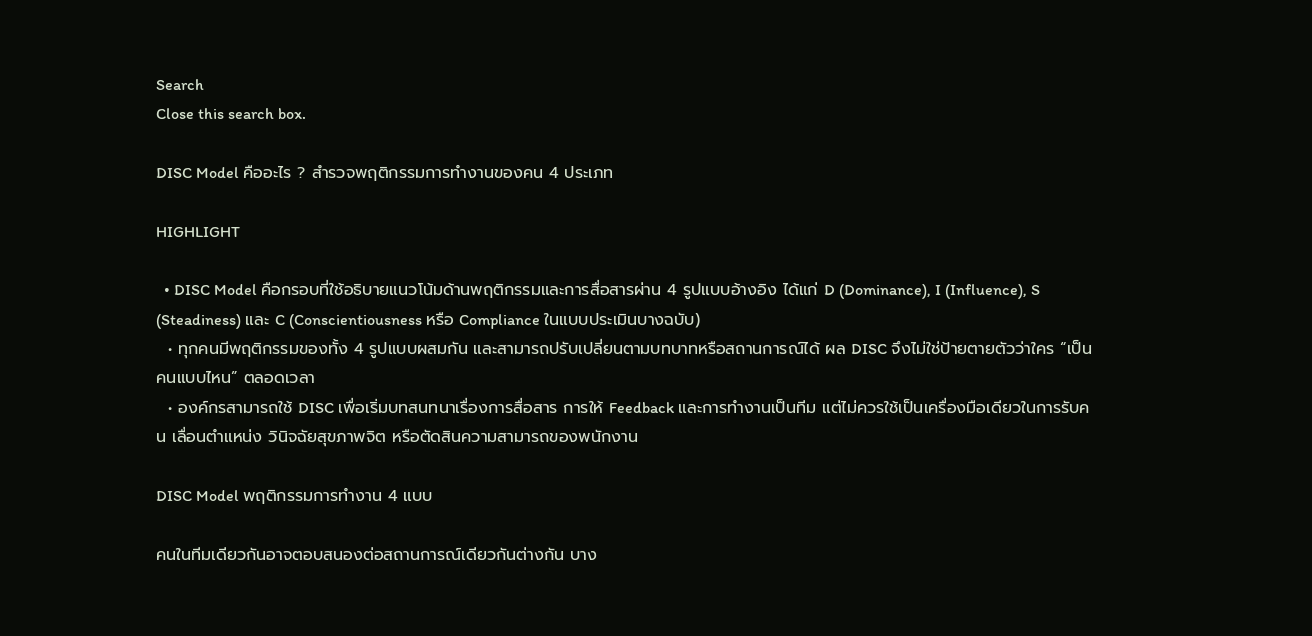Search
Close this search box.

DISC Model คืออะไร ? สำรวจพฤติกรรมการทำงานของคน 4 ประเภท

HIGHLIGHT

  • DISC Model คือกรอบที่ใช้อธิบายแนวโน้มด้านพฤติกรรมและการสื่อสารผ่าน 4 รูปแบบอ้างอิง ได้แก่ D (Dominance), I (Influence), S (Steadiness) และ C (Conscientiousness หรือ Compliance ในแบบประเมินบางฉบับ)
  • ทุกคนมีพฤติกรรมของทั้ง 4 รูปแบบผสมกัน และสามารถปรับเปลี่ยนตามบทบาทหรือสถานการณ์ได้ ผล DISC จึงไม่ใช่ป้ายตายตัวว่าใคร “เป็นคนแบบไหน” ตลอดเวลา
  • องค์กรสามารถใช้ DISC เพื่อเริ่มบทสนทนาเรื่องการสื่อสาร การให้ Feedback และการทำงานเป็นทีม แต่ไม่ควรใช้เป็นเครื่องมือเดียวในการรับคน เลื่อนตำแหน่ง วินิจฉัยสุขภาพจิต หรือตัดสินความสามารถของพนักงาน

DISC Model พฤติกรรมการทำงาน 4 แบบ

คนในทีมเดียวกันอาจตอบสนองต่อสถานการณ์เดียวกันต่างกัน บาง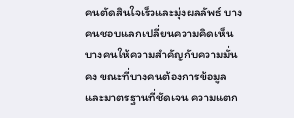คนตัดสินใจเร็วและมุ่งผลลัพธ์ บางคนชอบแลกเปลี่ยนความคิดเห็น บางคนให้ความสำคัญกับความมั่นคง ขณะที่บางคนต้องการข้อมูลและมาตรฐานที่ชัดเจน ความแตก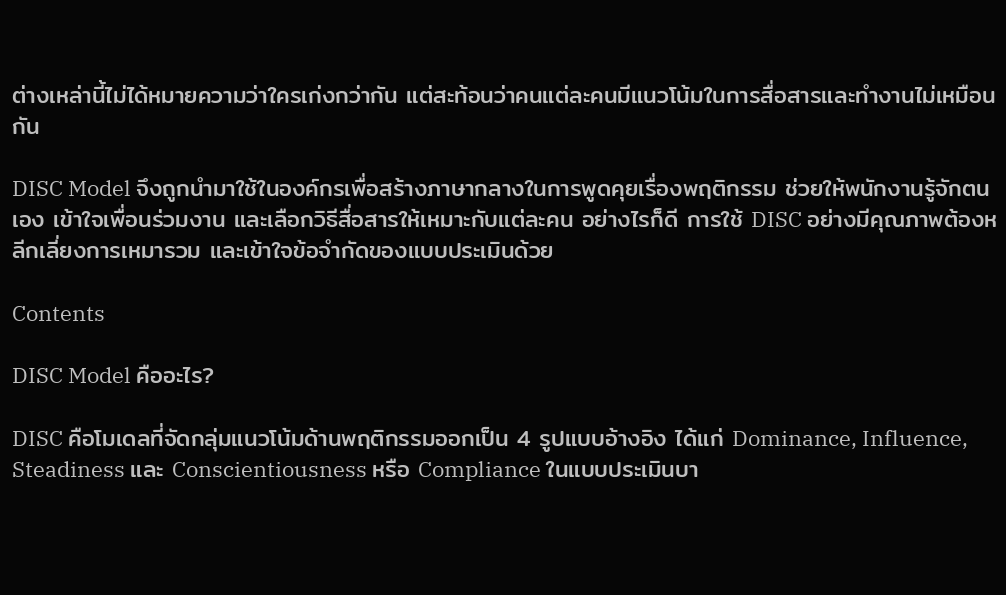ต่างเหล่านี้ไม่ได้หมายความว่าใครเก่งกว่ากัน แต่สะท้อนว่าคนแต่ละคนมีแนวโน้มในการสื่อสารและทำงานไม่เหมือนกัน

DISC Model จึงถูกนำมาใช้ในองค์กรเพื่อสร้างภาษากลางในการพูดคุยเรื่องพฤติกรรม ช่วยให้พนักงานรู้จักตนเอง เข้าใจเพื่อนร่วมงาน และเลือกวิธีสื่อสารให้เหมาะกับแต่ละคน อย่างไรก็ดี การใช้ DISC อย่างมีคุณภาพต้องหลีกเลี่ยงการเหมารวม และเข้าใจข้อจำกัดของแบบประเมินด้วย

Contents

DISC Model คืออะไร?

DISC คือโมเดลที่จัดกลุ่มแนวโน้มด้านพฤติกรรมออกเป็น 4 รูปแบบอ้างอิง ได้แก่ Dominance, Influence, Steadiness และ Conscientiousness หรือ Compliance ในแบบประเมินบา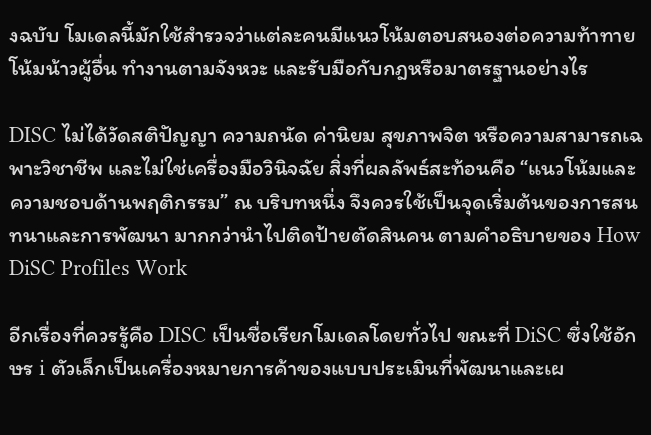งฉบับ โมเดลนี้มักใช้สำรวจว่าแต่ละคนมีแนวโน้มตอบสนองต่อความท้าทาย โน้มน้าวผู้อื่น ทำงานตามจังหวะ และรับมือกับกฎหรือมาตรฐานอย่างไร

DISC ไม่ได้วัดสติปัญญา ความถนัด ค่านิยม สุขภาพจิต หรือความสามารถเฉพาะวิชาชีพ และไม่ใช่เครื่องมือวินิจฉัย สิ่งที่ผลลัพธ์สะท้อนคือ “แนวโน้มและความชอบด้านพฤติกรรม” ณ บริบทหนึ่ง จึงควรใช้เป็นจุดเริ่มต้นของการสนทนาและการพัฒนา มากกว่านำไปติดป้ายตัดสินคน ตามคำอธิบายของ How DiSC Profiles Work

อีกเรื่องที่ควรรู้คือ DISC เป็นชื่อเรียกโมเดลโดยทั่วไป ขณะที่ DiSC ซึ่งใช้อักษร i ตัวเล็กเป็นเครื่องหมายการค้าของแบบประเมินที่พัฒนาและเผ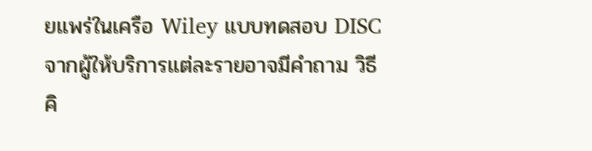ยแพร่ในเครือ Wiley แบบทดสอบ DISC จากผู้ให้บริการแต่ละรายอาจมีคำถาม วิธีคิ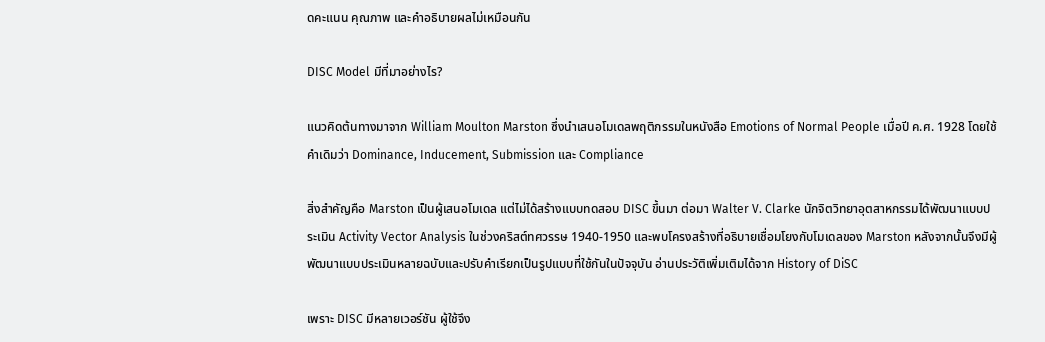ดคะแนน คุณภาพ และคำอธิบายผลไม่เหมือนกัน

DISC Model มีที่มาอย่างไร?

แนวคิดต้นทางมาจาก William Moulton Marston ซึ่งนำเสนอโมเดลพฤติกรรมในหนังสือ Emotions of Normal People เมื่อปี ค.ศ. 1928 โดยใช้คำเดิมว่า Dominance, Inducement, Submission และ Compliance

สิ่งสำคัญคือ Marston เป็นผู้เสนอโมเดล แต่ไม่ได้สร้างแบบทดสอบ DISC ขึ้นมา ต่อมา Walter V. Clarke นักจิตวิทยาอุตสาหกรรมได้พัฒนาแบบประเมิน Activity Vector Analysis ในช่วงคริสต์ทศวรรษ 1940-1950 และพบโครงสร้างที่อธิบายเชื่อมโยงกับโมเดลของ Marston หลังจากนั้นจึงมีผู้พัฒนาแบบประเมินหลายฉบับและปรับคำเรียกเป็นรูปแบบที่ใช้กันในปัจจุบัน อ่านประวัติเพิ่มเติมได้จาก History of DiSC

เพราะ DISC มีหลายเวอร์ชัน ผู้ใช้จึง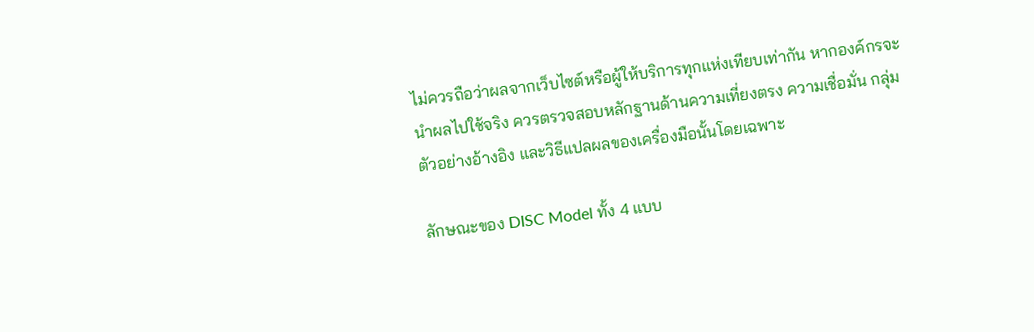ไม่ควรถือว่าผลจากเว็บไซต์หรือผู้ให้บริการทุกแห่งเทียบเท่ากัน หากองค์กรจะนำผลไปใช้จริง ควรตรวจสอบหลักฐานด้านความเที่ยงตรง ความเชื่อมั่น กลุ่มตัวอย่างอ้างอิง และวิธีแปลผลของเครื่องมือนั้นโดยเฉพาะ

ลักษณะของ DISC Model ทั้ง 4 แบบ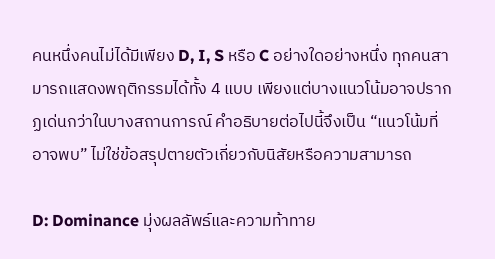คนหนึ่งคนไม่ได้มีเพียง D, I, S หรือ C อย่างใดอย่างหนึ่ง ทุกคนสามารถแสดงพฤติกรรมได้ทั้ง 4 แบบ เพียงแต่บางแนวโน้มอาจปรากฏเด่นกว่าในบางสถานการณ์ คำอธิบายต่อไปนี้จึงเป็น “แนวโน้มที่อาจพบ” ไม่ใช่ข้อสรุปตายตัวเกี่ยวกับนิสัยหรือความสามารถ

D: Dominance มุ่งผลลัพธ์และความท้าทาย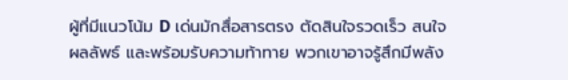ผู้ที่มีแนวโน้ม D เด่นมักสื่อสารตรง ตัดสินใจรวดเร็ว สนใจผลลัพธ์ และพร้อมรับความท้าทาย พวกเขาอาจรู้สึกมีพลัง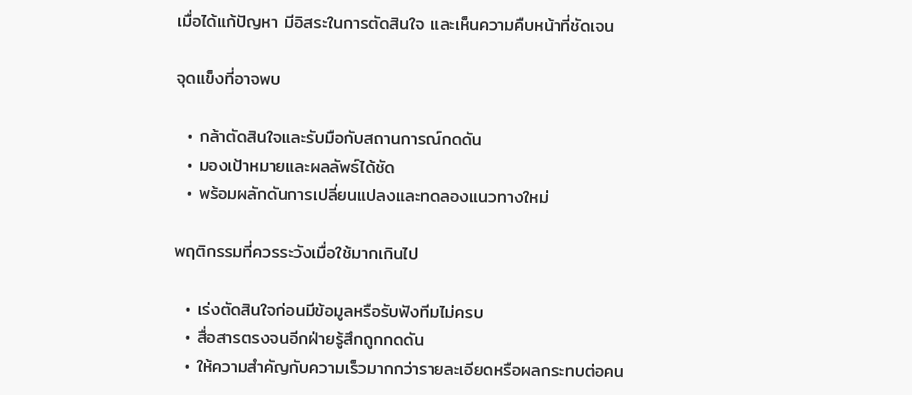เมื่อได้แก้ปัญหา มีอิสระในการตัดสินใจ และเห็นความคืบหน้าที่ชัดเจน

จุดแข็งที่อาจพบ

  • กล้าตัดสินใจและรับมือกับสถานการณ์กดดัน
  • มองเป้าหมายและผลลัพธ์ได้ชัด
  • พร้อมผลักดันการเปลี่ยนแปลงและทดลองแนวทางใหม่

พฤติกรรมที่ควรระวังเมื่อใช้มากเกินไป

  • เร่งตัดสินใจก่อนมีข้อมูลหรือรับฟังทีมไม่ครบ
  • สื่อสารตรงจนอีกฝ่ายรู้สึกถูกกดดัน
  • ให้ความสำคัญกับความเร็วมากกว่ารายละเอียดหรือผลกระทบต่อคน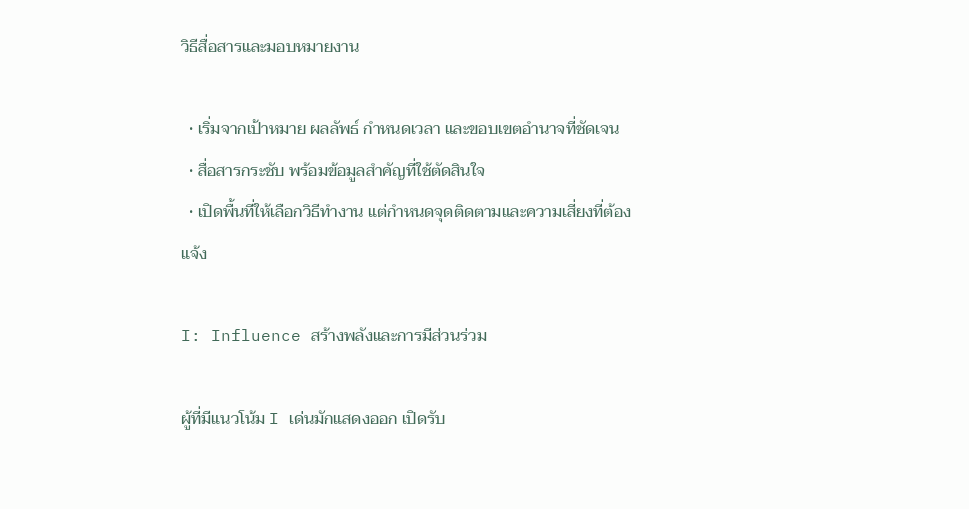วิธีสื่อสารและมอบหมายงาน

  • เริ่มจากเป้าหมาย ผลลัพธ์ กำหนดเวลา และขอบเขตอำนาจที่ชัดเจน
  • สื่อสารกระชับ พร้อมข้อมูลสำคัญที่ใช้ตัดสินใจ
  • เปิดพื้นที่ให้เลือกวิธีทำงาน แต่กำหนดจุดติดตามและความเสี่ยงที่ต้องแจ้ง

I: Influence สร้างพลังและการมีส่วนร่วม

ผู้ที่มีแนวโน้ม I เด่นมักแสดงออก เปิดรับ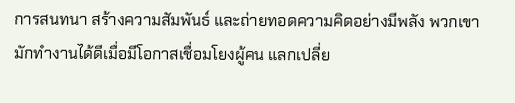การสนทนา สร้างความสัมพันธ์ และถ่ายทอดความคิดอย่างมีพลัง พวกเขามักทำงานได้ดีเมื่อมีโอกาสเชื่อมโยงผู้คน แลกเปลี่ย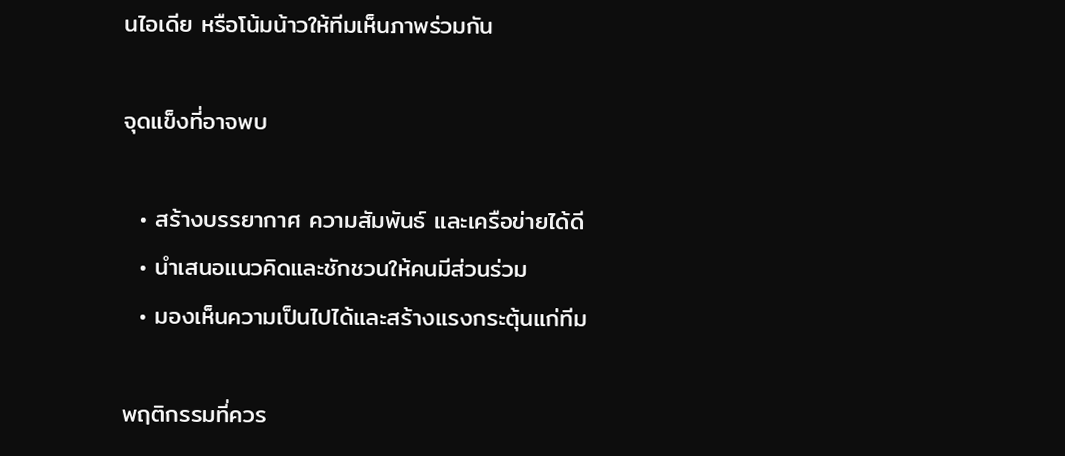นไอเดีย หรือโน้มน้าวให้ทีมเห็นภาพร่วมกัน

จุดแข็งที่อาจพบ

  • สร้างบรรยากาศ ความสัมพันธ์ และเครือข่ายได้ดี
  • นำเสนอแนวคิดและชักชวนให้คนมีส่วนร่วม
  • มองเห็นความเป็นไปได้และสร้างแรงกระตุ้นแก่ทีม

พฤติกรรมที่ควร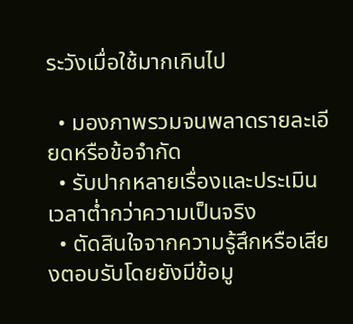ระวังเมื่อใช้มากเกินไป

  • มองภาพรวมจนพลาดรายละเอียดหรือข้อจำกัด
  • รับปากหลายเรื่องและประเมินเวลาต่ำกว่าความเป็นจริง
  • ตัดสินใจจากความรู้สึกหรือเสียงตอบรับโดยยังมีข้อมู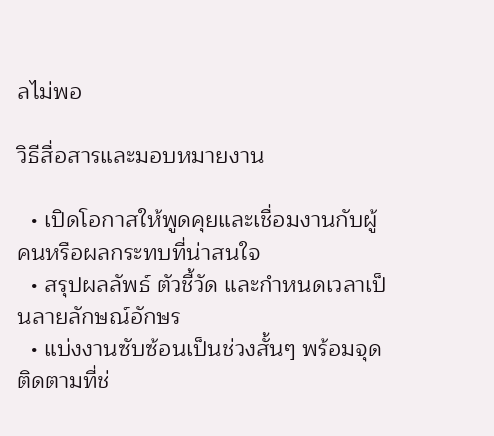ลไม่พอ

วิธีสื่อสารและมอบหมายงาน

  • เปิดโอกาสให้พูดคุยและเชื่อมงานกับผู้คนหรือผลกระทบที่น่าสนใจ
  • สรุปผลลัพธ์ ตัวชี้วัด และกำหนดเวลาเป็นลายลักษณ์อักษร
  • แบ่งงานซับซ้อนเป็นช่วงสั้นๆ พร้อมจุดติดตามที่ช่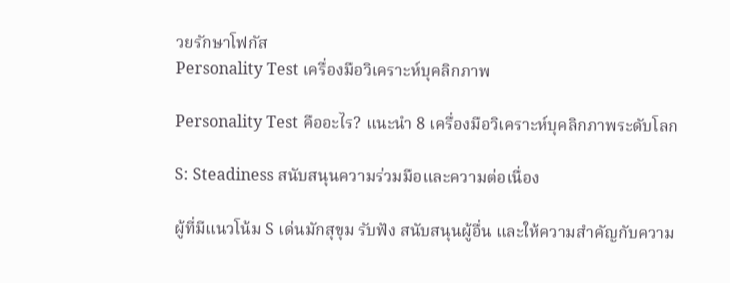วยรักษาโฟกัส
Personality Test เครื่องมือวิเคราะห์บุคลิกภาพ

Personality Test คืออะไร? แนะนำ 8 เครื่องมือวิเคราะห์บุคลิกภาพระดับโลก

S: Steadiness สนับสนุนความร่วมมือและความต่อเนื่อง

ผู้ที่มีแนวโน้ม S เด่นมักสุขุม รับฟัง สนับสนุนผู้อื่น และให้ความสำคัญกับความ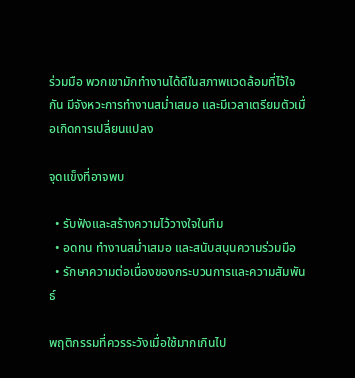ร่วมมือ พวกเขามักทำงานได้ดีในสภาพแวดล้อมที่ไว้ใจกัน มีจังหวะการทำงานสม่ำเสมอ และมีเวลาเตรียมตัวเมื่อเกิดการเปลี่ยนแปลง

จุดแข็งที่อาจพบ

  • รับฟังและสร้างความไว้วางใจในทีม
  • อดทน ทำงานสม่ำเสมอ และสนับสนุนความร่วมมือ
  • รักษาความต่อเนื่องของกระบวนการและความสัมพันธ์

พฤติกรรมที่ควรระวังเมื่อใช้มากเกินไป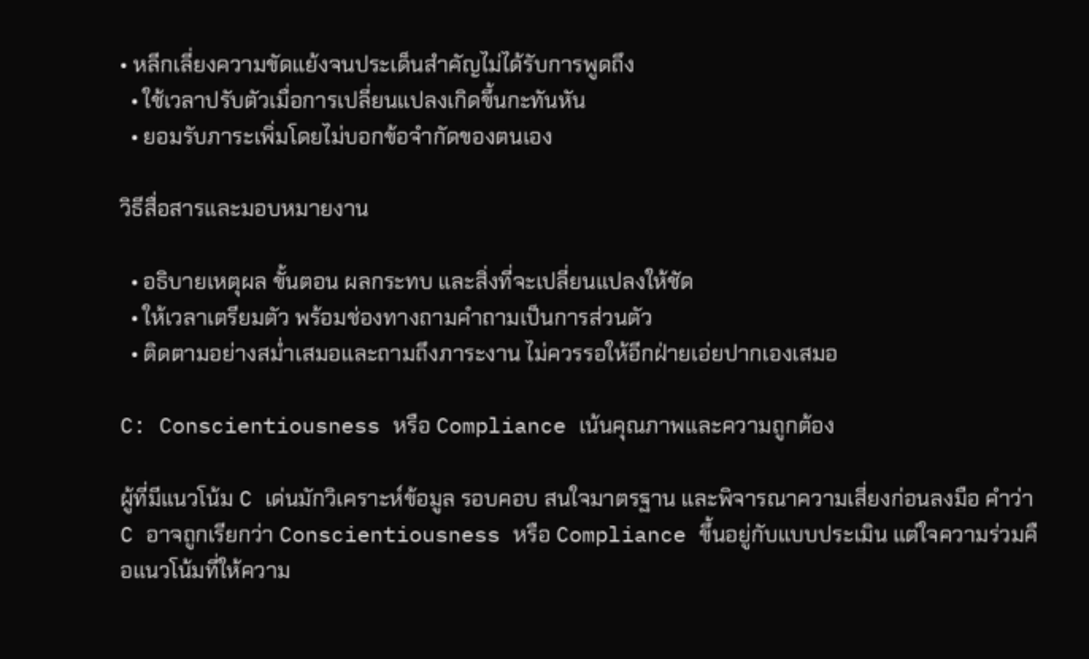• หลีกเลี่ยงความขัดแย้งจนประเด็นสำคัญไม่ได้รับการพูดถึง
  • ใช้เวลาปรับตัวเมื่อการเปลี่ยนแปลงเกิดขึ้นกะทันหัน
  • ยอมรับภาระเพิ่มโดยไม่บอกข้อจำกัดของตนเอง

วิธีสื่อสารและมอบหมายงาน

  • อธิบายเหตุผล ขั้นตอน ผลกระทบ และสิ่งที่จะเปลี่ยนแปลงให้ชัด
  • ให้เวลาเตรียมตัว พร้อมช่องทางถามคำถามเป็นการส่วนตัว
  • ติดตามอย่างสม่ำเสมอและถามถึงภาระงาน ไม่ควรรอให้อีกฝ่ายเอ่ยปากเองเสมอ

C: Conscientiousness หรือ Compliance เน้นคุณภาพและความถูกต้อง

ผู้ที่มีแนวโน้ม C เด่นมักวิเคราะห์ข้อมูล รอบคอบ สนใจมาตรฐาน และพิจารณาความเสี่ยงก่อนลงมือ คำว่า C อาจถูกเรียกว่า Conscientiousness หรือ Compliance ขึ้นอยู่กับแบบประเมิน แต่ใจความร่วมคือแนวโน้มที่ให้ความ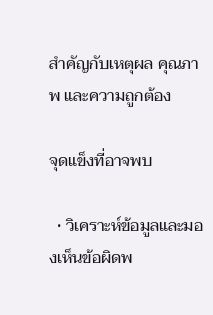สำคัญกับเหตุผล คุณภาพ และความถูกต้อง

จุดแข็งที่อาจพบ

  • วิเคราะห์ข้อมูลและมองเห็นข้อผิดพ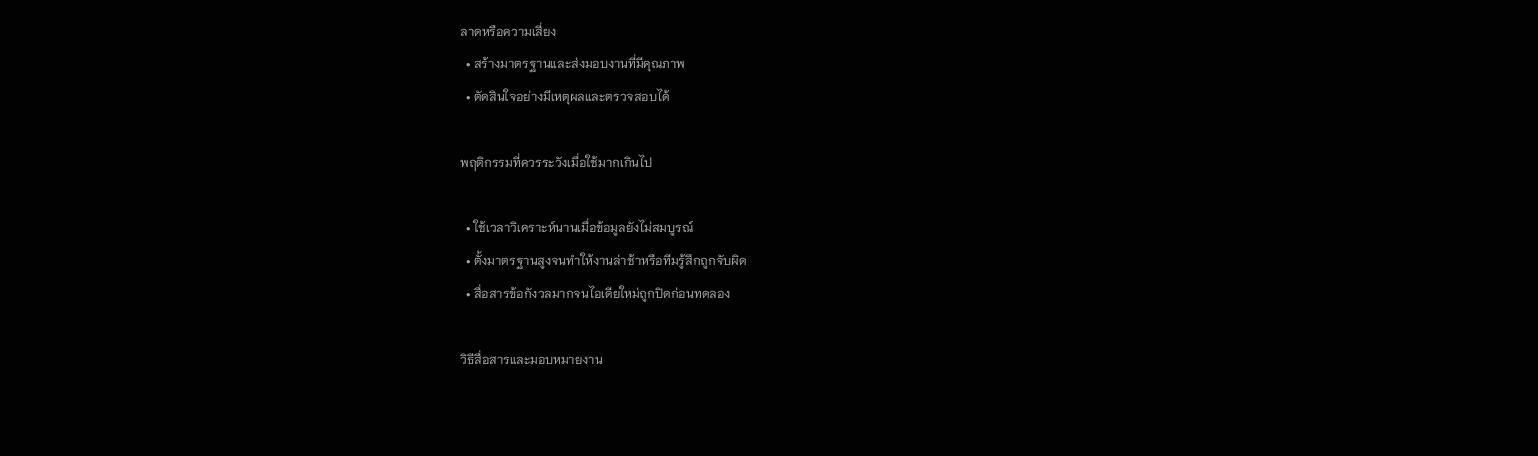ลาดหรือความเสี่ยง
  • สร้างมาตรฐานและส่งมอบงานที่มีคุณภาพ
  • ตัดสินใจอย่างมีเหตุผลและตรวจสอบได้

พฤติกรรมที่ควรระวังเมื่อใช้มากเกินไป

  • ใช้เวลาวิเคราะห์นานเมื่อข้อมูลยังไม่สมบูรณ์
  • ตั้งมาตรฐานสูงจนทำให้งานล่าช้าหรือทีมรู้สึกถูกจับผิด
  • สื่อสารข้อกังวลมากจนไอเดียใหม่ถูกปิดก่อนทดลอง

วิธีสื่อสารและมอบหมายงาน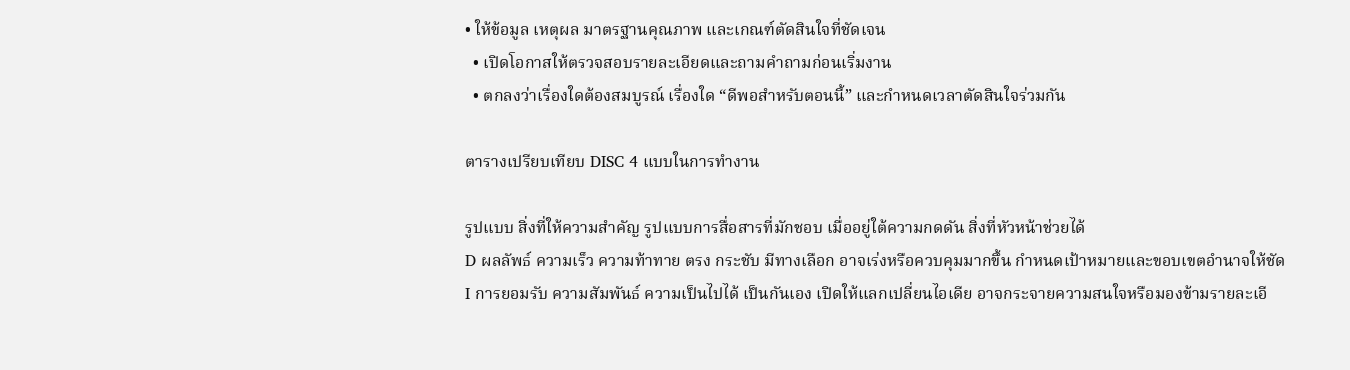• ให้ข้อมูล เหตุผล มาตรฐานคุณภาพ และเกณฑ์ตัดสินใจที่ชัดเจน
  • เปิดโอกาสให้ตรวจสอบรายละเอียดและถามคำถามก่อนเริ่มงาน
  • ตกลงว่าเรื่องใดต้องสมบูรณ์ เรื่องใด “ดีพอสำหรับตอนนี้” และกำหนดเวลาตัดสินใจร่วมกัน

ตารางเปรียบเทียบ DISC 4 แบบในการทำงาน

รูปแบบ สิ่งที่ให้ความสำคัญ รูปแบบการสื่อสารที่มักชอบ เมื่ออยู่ใต้ความกดดัน สิ่งที่หัวหน้าช่วยได้
D ผลลัพธ์ ความเร็ว ความท้าทาย ตรง กระชับ มีทางเลือก อาจเร่งหรือควบคุมมากขึ้น กำหนดเป้าหมายและขอบเขตอำนาจให้ชัด
I การยอมรับ ความสัมพันธ์ ความเป็นไปได้ เป็นกันเอง เปิดให้แลกเปลี่ยนไอเดีย อาจกระจายความสนใจหรือมองข้ามรายละเอี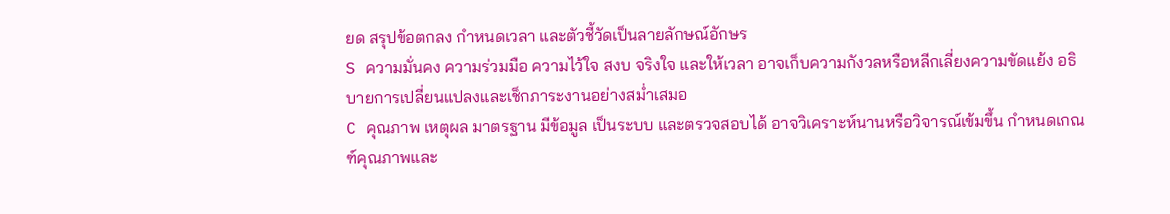ยด สรุปข้อตกลง กำหนดเวลา และตัวชี้วัดเป็นลายลักษณ์อักษร
S ความมั่นคง ความร่วมมือ ความไว้ใจ สงบ จริงใจ และให้เวลา อาจเก็บความกังวลหรือหลีกเลี่ยงความขัดแย้ง อธิบายการเปลี่ยนแปลงและเช็กภาระงานอย่างสม่ำเสมอ
C คุณภาพ เหตุผล มาตรฐาน มีข้อมูล เป็นระบบ และตรวจสอบได้ อาจวิเคราะห์นานหรือวิจารณ์เข้มขึ้น กำหนดเกณฑ์คุณภาพและ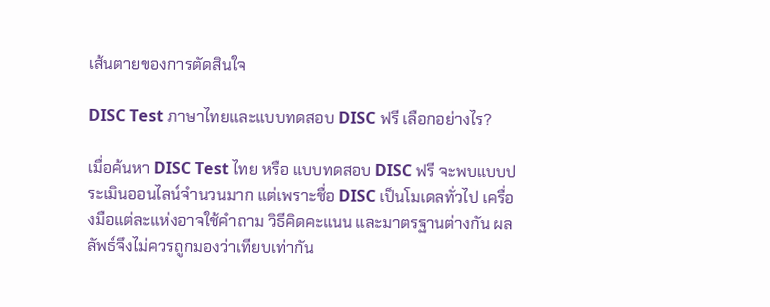เส้นตายของการตัดสินใจ

DISC Test ภาษาไทยและแบบทดสอบ DISC ฟรี เลือกอย่างไร?

เมื่อค้นหา DISC Test ไทย หรือ แบบทดสอบ DISC ฟรี จะพบแบบประเมินออนไลน์จำนวนมาก แต่เพราะชื่อ DISC เป็นโมเดลทั่วไป เครื่องมือแต่ละแห่งอาจใช้คำถาม วิธีคิดคะแนน และมาตรฐานต่างกัน ผลลัพธ์จึงไม่ควรถูกมองว่าเทียบเท่ากัน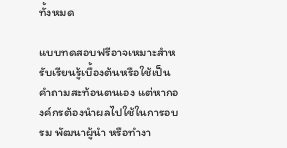ทั้งหมด

แบบทดสอบฟรีอาจเหมาะสำหรับเรียนรู้เบื้องต้นหรือใช้เป็นคำถามสะท้อนตนเอง แต่หากองค์กรต้องนำผลไปใช้ในการอบรม พัฒนาผู้นำ หรือทำงา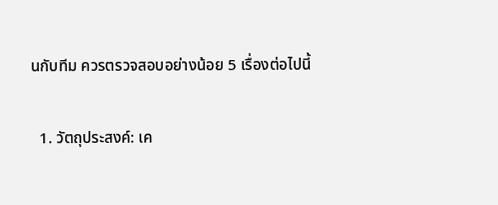นกับทีม ควรตรวจสอบอย่างน้อย 5 เรื่องต่อไปนี้

  1. วัตถุประสงค์: เค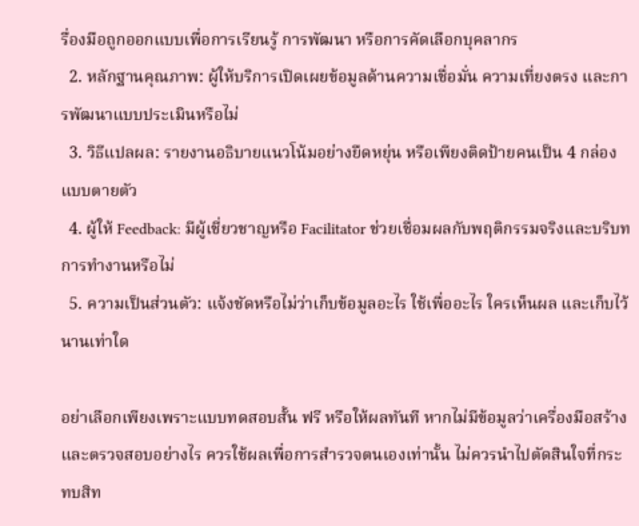รื่องมือถูกออกแบบเพื่อการเรียนรู้ การพัฒนา หรือการคัดเลือกบุคลากร
  2. หลักฐานคุณภาพ: ผู้ให้บริการเปิดเผยข้อมูลด้านความเชื่อมั่น ความเที่ยงตรง และการพัฒนาแบบประเมินหรือไม่
  3. วิธีแปลผล: รายงานอธิบายแนวโน้มอย่างยืดหยุ่น หรือเพียงติดป้ายคนเป็น 4 กล่องแบบตายตัว
  4. ผู้ให้ Feedback: มีผู้เชี่ยวชาญหรือ Facilitator ช่วยเชื่อมผลกับพฤติกรรมจริงและบริบทการทำงานหรือไม่
  5. ความเป็นส่วนตัว: แจ้งชัดหรือไม่ว่าเก็บข้อมูลอะไร ใช้เพื่ออะไร ใครเห็นผล และเก็บไว้นานเท่าใด

อย่าเลือกเพียงเพราะแบบทดสอบสั้น ฟรี หรือให้ผลทันที หากไม่มีข้อมูลว่าเครื่องมือสร้างและตรวจสอบอย่างไร ควรใช้ผลเพื่อการสำรวจตนเองเท่านั้น ไม่ควรนำไปตัดสินใจที่กระทบสิท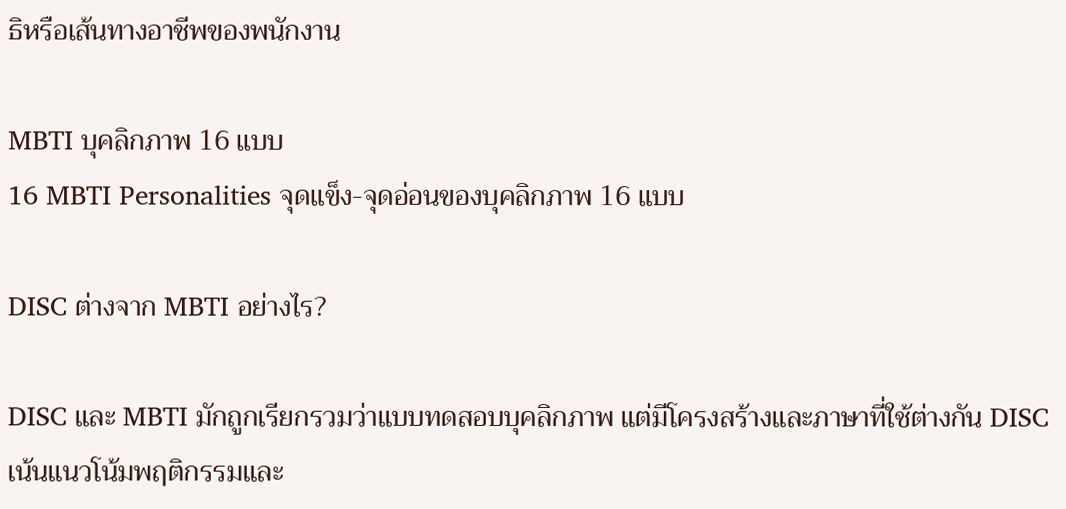ธิหรือเส้นทางอาชีพของพนักงาน

MBTI บุคลิกภาพ 16 แบบ
16 MBTI Personalities จุดแข็ง-จุดอ่อนของบุคลิกภาพ 16 แบบ

DISC ต่างจาก MBTI อย่างไร?

DISC และ MBTI มักถูกเรียกรวมว่าแบบทดสอบบุคลิกภาพ แต่มีโครงสร้างและภาษาที่ใช้ต่างกัน DISC เน้นแนวโน้มพฤติกรรมและ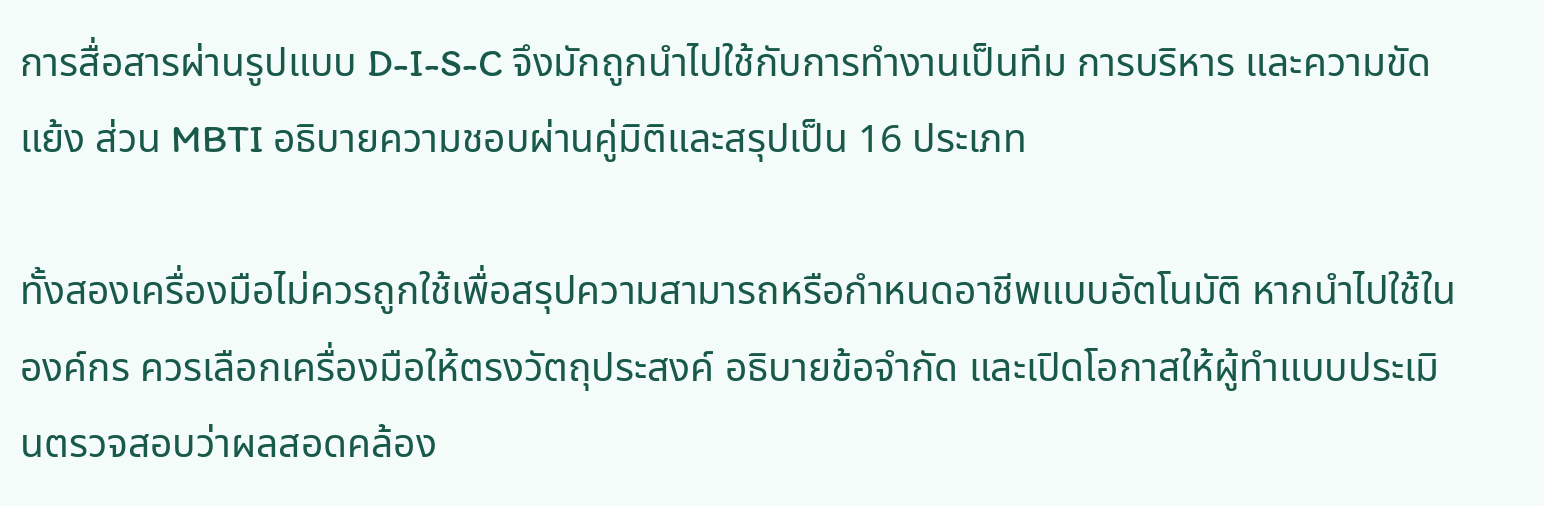การสื่อสารผ่านรูปแบบ D-I-S-C จึงมักถูกนำไปใช้กับการทำงานเป็นทีม การบริหาร และความขัดแย้ง ส่วน MBTI อธิบายความชอบผ่านคู่มิติและสรุปเป็น 16 ประเภท

ทั้งสองเครื่องมือไม่ควรถูกใช้เพื่อสรุปความสามารถหรือกำหนดอาชีพแบบอัตโนมัติ หากนำไปใช้ในองค์กร ควรเลือกเครื่องมือให้ตรงวัตถุประสงค์ อธิบายข้อจำกัด และเปิดโอกาสให้ผู้ทำแบบประเมินตรวจสอบว่าผลสอดคล้อง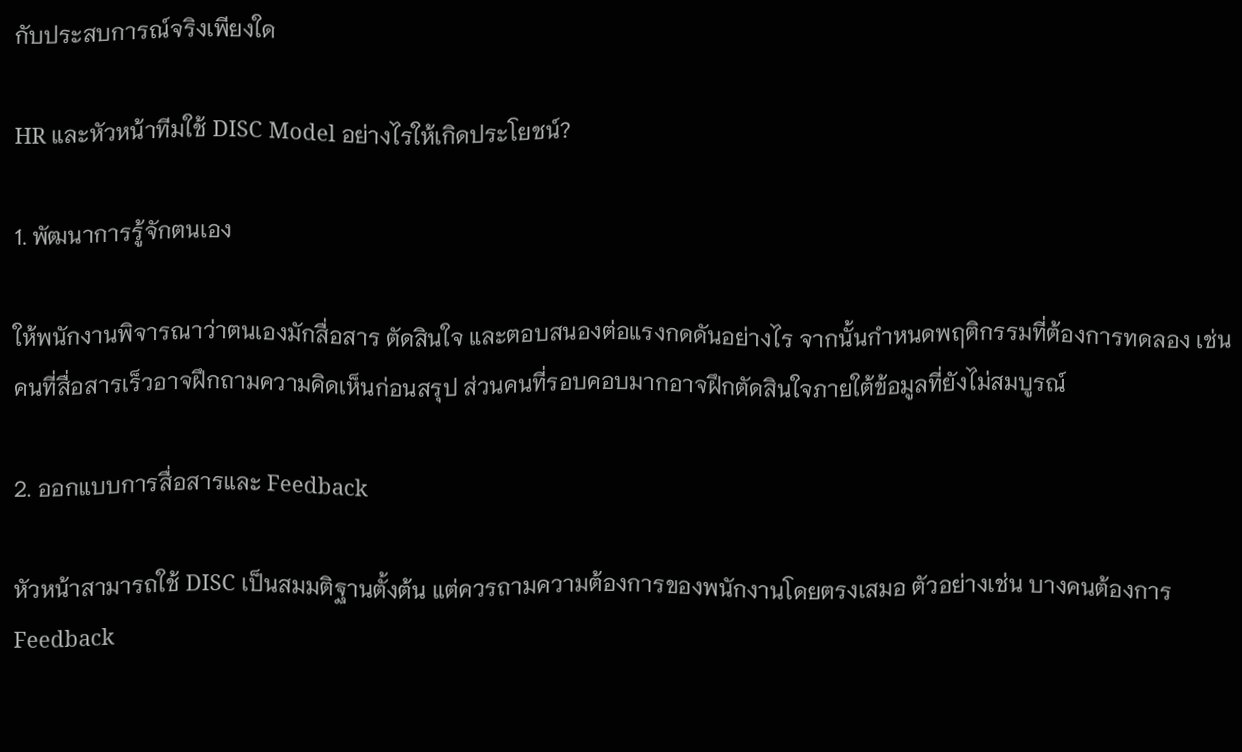กับประสบการณ์จริงเพียงใด

HR และหัวหน้าทีมใช้ DISC Model อย่างไรให้เกิดประโยชน์?

1. พัฒนาการรู้จักตนเอง

ให้พนักงานพิจารณาว่าตนเองมักสื่อสาร ตัดสินใจ และตอบสนองต่อแรงกดดันอย่างไร จากนั้นกำหนดพฤติกรรมที่ต้องการทดลอง เช่น คนที่สื่อสารเร็วอาจฝึกถามความคิดเห็นก่อนสรุป ส่วนคนที่รอบคอบมากอาจฝึกตัดสินใจภายใต้ข้อมูลที่ยังไม่สมบูรณ์

2. ออกแบบการสื่อสารและ Feedback

หัวหน้าสามารถใช้ DISC เป็นสมมติฐานตั้งต้น แต่ควรถามความต้องการของพนักงานโดยตรงเสมอ ตัวอย่างเช่น บางคนต้องการ Feedback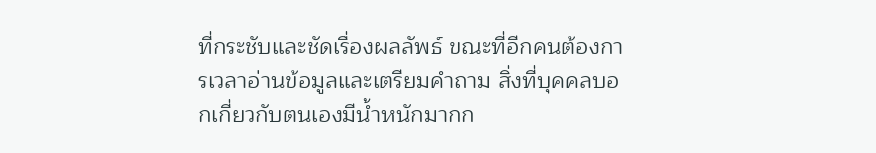ที่กระชับและชัดเรื่องผลลัพธ์ ขณะที่อีกคนต้องการเวลาอ่านข้อมูลและเตรียมคำถาม สิ่งที่บุคคลบอกเกี่ยวกับตนเองมีน้ำหนักมากก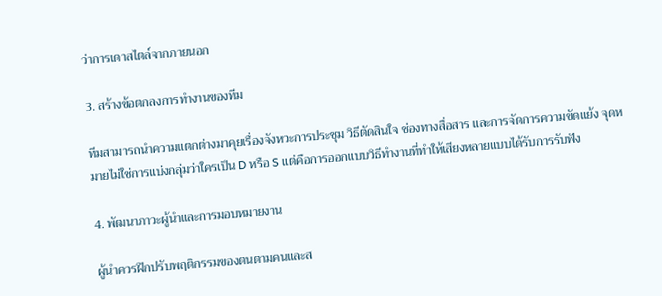ว่าการเดาสไตล์จากภายนอก

3. สร้างข้อตกลงการทำงานของทีม

ทีมสามารถนำความแตกต่างมาคุยเรื่องจังหวะการประชุม วิธีตัดสินใจ ช่องทางสื่อสาร และการจัดการความขัดแย้ง จุดหมายไม่ใช่การแบ่งกลุ่มว่าใครเป็น D หรือ S แต่คือการออกแบบวิธีทำงานที่ทำให้เสียงหลายแบบได้รับการรับฟัง

4. พัฒนาภาวะผู้นำและการมอบหมายงาน

ผู้นำควรฝึกปรับพฤติกรรมของตนตามคนและส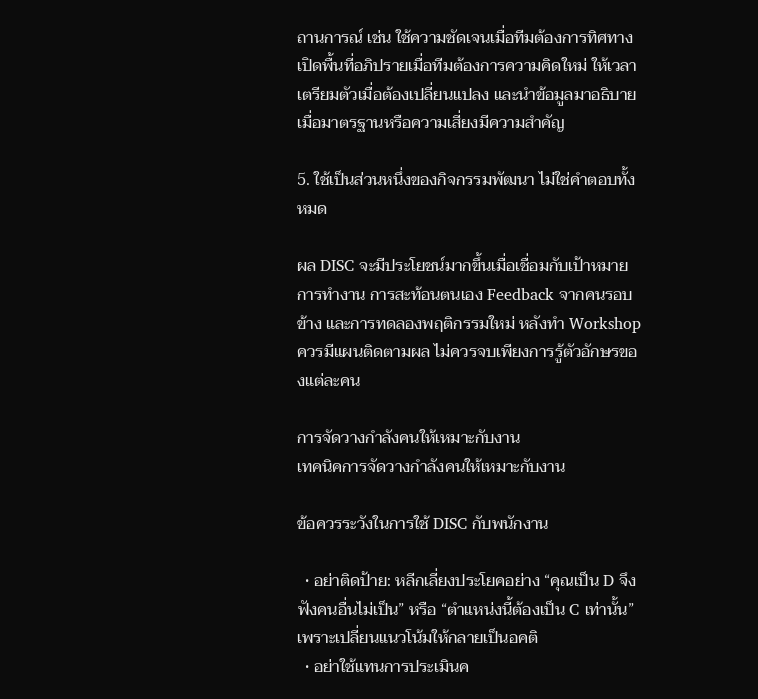ถานการณ์ เช่น ใช้ความชัดเจนเมื่อทีมต้องการทิศทาง เปิดพื้นที่อภิปรายเมื่อทีมต้องการความคิดใหม่ ให้เวลาเตรียมตัวเมื่อต้องเปลี่ยนแปลง และนำข้อมูลมาอธิบายเมื่อมาตรฐานหรือความเสี่ยงมีความสำคัญ

5. ใช้เป็นส่วนหนึ่งของกิจกรรมพัฒนา ไม่ใช่คำตอบทั้งหมด

ผล DISC จะมีประโยชน์มากขึ้นเมื่อเชื่อมกับเป้าหมายการทำงาน การสะท้อนตนเอง Feedback จากคนรอบข้าง และการทดลองพฤติกรรมใหม่ หลังทำ Workshop ควรมีแผนติดตามผล ไม่ควรจบเพียงการรู้ตัวอักษรของแต่ละคน

การจัดวางกำลังคนให้เหมาะกับงาน
เทคนิคการจัดวางกำลังคนให้เหมาะกับงาน

ข้อควรระวังในการใช้ DISC กับพนักงาน

  • อย่าติดป้าย: หลีกเลี่ยงประโยคอย่าง “คุณเป็น D จึงฟังคนอื่นไม่เป็น” หรือ “ตำแหน่งนี้ต้องเป็น C เท่านั้น” เพราะเปลี่ยนแนวโน้มให้กลายเป็นอคติ
  • อย่าใช้แทนการประเมินค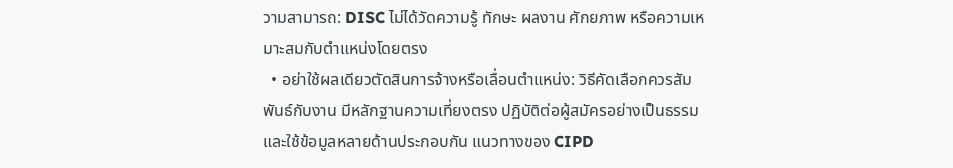วามสามารถ: DISC ไม่ได้วัดความรู้ ทักษะ ผลงาน ศักยภาพ หรือความเหมาะสมกับตำแหน่งโดยตรง
  • อย่าใช้ผลเดียวตัดสินการจ้างหรือเลื่อนตำแหน่ง: วิธีคัดเลือกควรสัมพันธ์กับงาน มีหลักฐานความเที่ยงตรง ปฏิบัติต่อผู้สมัครอย่างเป็นธรรม และใช้ข้อมูลหลายด้านประกอบกัน แนวทางของ CIPD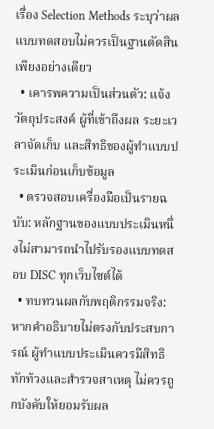เรื่อง Selection Methods ระบุว่าผลแบบทดสอบไม่ควรเป็นฐานตัดสินเพียงอย่างเดียว
  • เคารพความเป็นส่วนตัว: แจ้งวัตถุประสงค์ ผู้ที่เข้าถึงผล ระยะเวลาจัดเก็บ และสิทธิของผู้ทำแบบประเมินก่อนเก็บข้อมูล
  • ตรวจสอบเครื่องมือเป็นรายฉบับ: หลักฐานของแบบประเมินหนึ่งไม่สามารถนำไปรับรองแบบทดสอบ DISC ทุกเว็บไซต์ได้
  • ทบทวนผลกับพฤติกรรมจริง: หากคำอธิบายไม่ตรงกับประสบการณ์ ผู้ทำแบบประเมินควรมีสิทธิทักท้วงและสำรวจสาเหตุ ไม่ควรถูกบังคับให้ยอมรับผล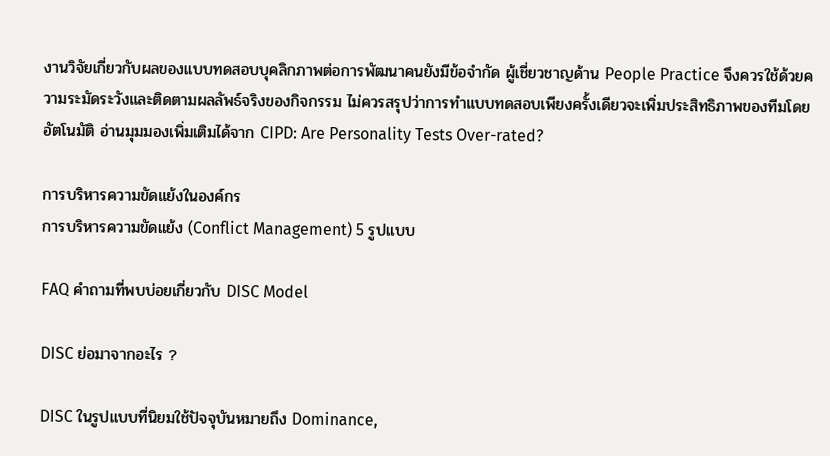งานวิจัยเกี่ยวกับผลของแบบทดสอบบุคลิกภาพต่อการพัฒนาคนยังมีข้อจำกัด ผู้เชี่ยวชาญด้าน People Practice จึงควรใช้ด้วยความระมัดระวังและติดตามผลลัพธ์จริงของกิจกรรม ไม่ควรสรุปว่าการทำแบบทดสอบเพียงครั้งเดียวจะเพิ่มประสิทธิภาพของทีมโดยอัตโนมัติ อ่านมุมมองเพิ่มเติมได้จาก CIPD: Are Personality Tests Over-rated?

การบริหารความขัดแย้งในองค์กร
การบริหารความขัดแย้ง (Conflict Management) 5 รูปแบบ

FAQ คำถามที่พบบ่อยเกี่ยวกับ DISC Model

DISC ย่อมาจากอะไร ?

DISC ในรูปแบบที่นิยมใช้ปัจจุบันหมายถึง Dominance,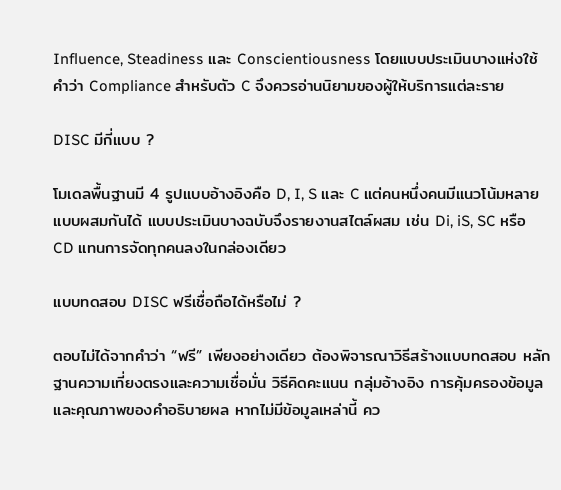Influence, Steadiness และ Conscientiousness โดยแบบประเมินบางแห่งใช้คำว่า Compliance สำหรับตัว C จึงควรอ่านนิยามของผู้ให้บริการแต่ละราย

DISC มีกี่แบบ ?

โมเดลพื้นฐานมี 4 รูปแบบอ้างอิงคือ D, I, S และ C แต่คนหนึ่งคนมีแนวโน้มหลายแบบผสมกันได้ แบบประเมินบางฉบับจึงรายงานสไตล์ผสม เช่น Di, iS, SC หรือ CD แทนการจัดทุกคนลงในกล่องเดียว

แบบทดสอบ DISC ฟรีเชื่อถือได้หรือไม่ ?

ตอบไม่ได้จากคำว่า “ฟรี” เพียงอย่างเดียว ต้องพิจารณาวิธีสร้างแบบทดสอบ หลักฐานความเที่ยงตรงและความเชื่อมั่น วิธีคิดคะแนน กลุ่มอ้างอิง การคุ้มครองข้อมูล และคุณภาพของคำอธิบายผล หากไม่มีข้อมูลเหล่านี้ คว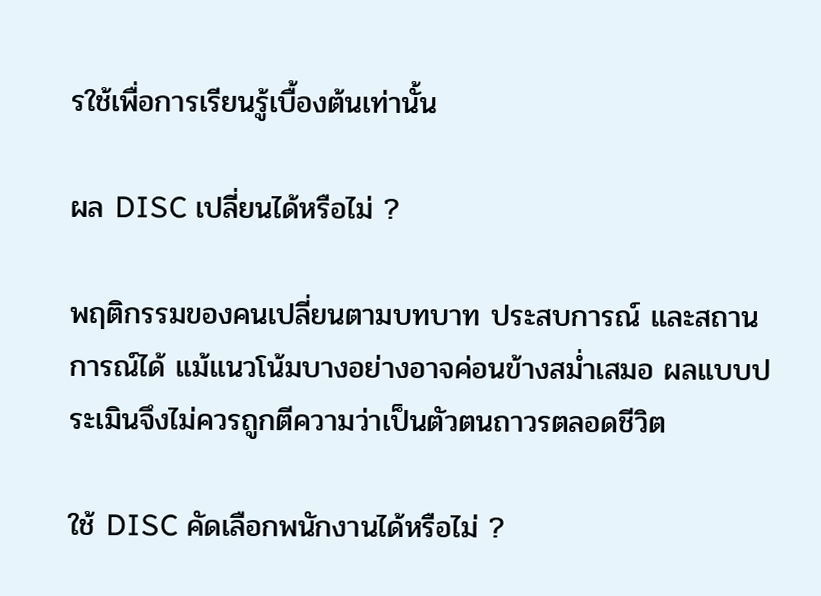รใช้เพื่อการเรียนรู้เบื้องต้นเท่านั้น

ผล DISC เปลี่ยนได้หรือไม่ ?

พฤติกรรมของคนเปลี่ยนตามบทบาท ประสบการณ์ และสถานการณ์ได้ แม้แนวโน้มบางอย่างอาจค่อนข้างสม่ำเสมอ ผลแบบประเมินจึงไม่ควรถูกตีความว่าเป็นตัวตนถาวรตลอดชีวิต

ใช้ DISC คัดเลือกพนักงานได้หรือไม่ ?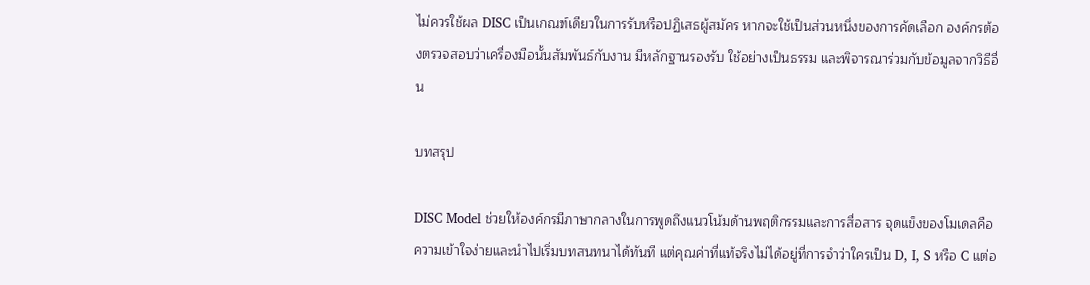ไม่ควรใช้ผล DISC เป็นเกณฑ์เดียวในการรับหรือปฏิเสธผู้สมัคร หากจะใช้เป็นส่วนหนึ่งของการคัดเลือก องค์กรต้องตรวจสอบว่าเครื่องมือนั้นสัมพันธ์กับงาน มีหลักฐานรองรับ ใช้อย่างเป็นธรรม และพิจารณาร่วมกับข้อมูลจากวิธีอื่น

บทสรุป

DISC Model ช่วยให้องค์กรมีภาษากลางในการพูดถึงแนวโน้มด้านพฤติกรรมและการสื่อสาร จุดแข็งของโมเดลคือความเข้าใจง่ายและนำไปเริ่มบทสนทนาได้ทันที แต่คุณค่าที่แท้จริงไม่ได้อยู่ที่การจำว่าใครเป็น D, I, S หรือ C แต่อ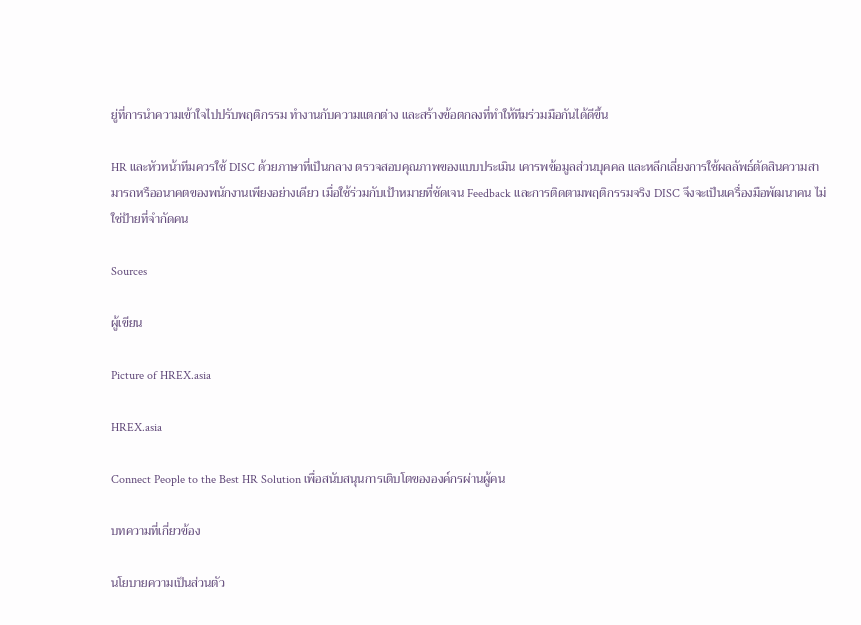ยู่ที่การนำความเข้าใจไปปรับพฤติกรรม ทำงานกับความแตกต่าง และสร้างข้อตกลงที่ทำให้ทีมร่วมมือกันได้ดีขึ้น

HR และหัวหน้าทีมควรใช้ DISC ด้วยภาษาที่เป็นกลาง ตรวจสอบคุณภาพของแบบประเมิน เคารพข้อมูลส่วนบุคคล และหลีกเลี่ยงการใช้ผลลัพธ์ตัดสินความสามารถหรืออนาคตของพนักงานเพียงอย่างเดียว เมื่อใช้ร่วมกับเป้าหมายที่ชัดเจน Feedback และการติดตามพฤติกรรมจริง DISC จึงจะเป็นเครื่องมือพัฒนาคน ไม่ใช่ป้ายที่จำกัดคน

Sources

ผู้เขียน

Picture of HREX.asia

HREX.asia

Connect People to the Best HR Solution เพื่อสนับสนุนการเติบโตขององค์กรผ่านผู้คน

บทความที่เกี่ยวข้อง

นโยบายความเป็นส่วนตัว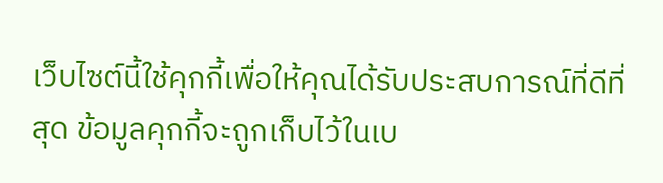เว็บไซต์นี้ใช้คุกกี้เพื่อให้คุณได้รับประสบการณ์ที่ดีที่สุด ข้อมูลคุกกี้จะถูกเก็บไว้ในเบ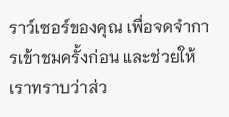ราว์เซอร์ของคุณ เพื่อจดจำการเข้าชมครั้งก่อน และช่วยให้เราทราบว่าส่ว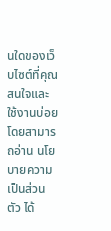นใดของเว็บไซต์ที่คุณสนใจและใช้งานบ่อย โดยสามารถอ่าน นโยบายความเป็นส่วนตัว ได้